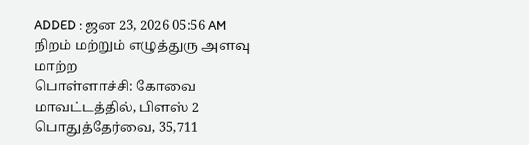ADDED : ஜன 23, 2026 05:56 AM
நிறம் மற்றும் எழுத்துரு அளவு மாற்ற
பொள்ளாச்சி: கோவை மாவட்டத்தில், பிளஸ் 2 பொதுத்தேர்வை, 35,711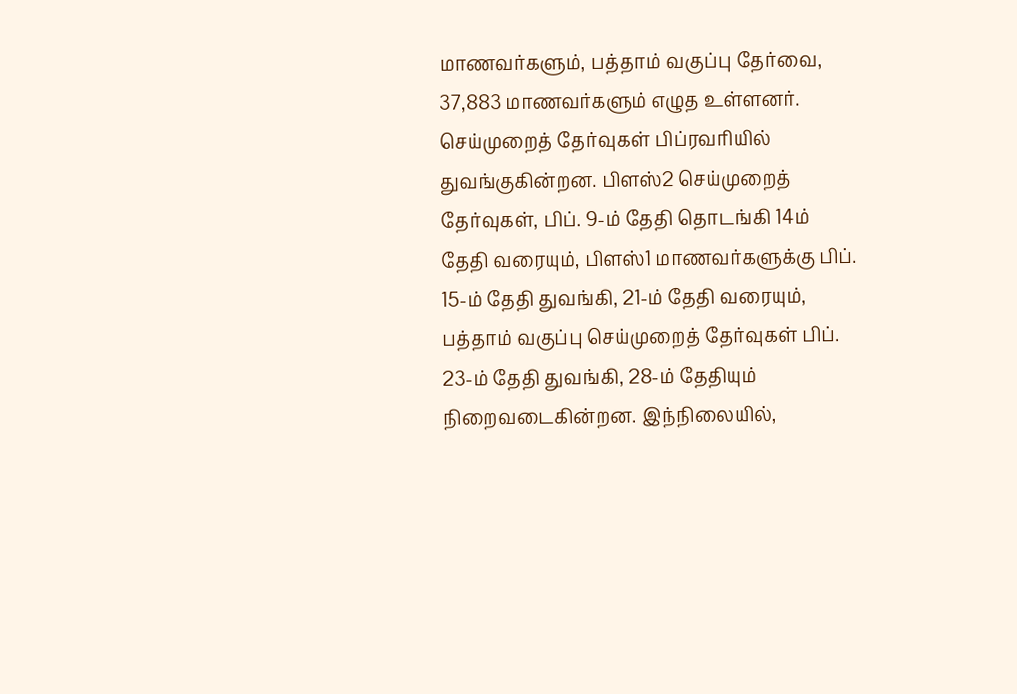மாணவர்களும், பத்தாம் வகுப்பு தேர்வை, 37,883 மாணவர்களும் எழுத உள்ளனர்.
செய்முறைத் தேர்வுகள் பிப்ரவரியில் துவங்குகின்றன. பிளஸ்2 செய்முறைத் தேர்வுகள், பிப். 9-ம் தேதி தொடங்கி 14ம் தேதி வரையும், பிளஸ்1 மாணவர்களுக்கு பிப். 15-ம் தேதி துவங்கி, 21-ம் தேதி வரையும், பத்தாம் வகுப்பு செய்முறைத் தேர்வுகள் பிப். 23-ம் தேதி துவங்கி, 28-ம் தேதியும் நிறைவடைகின்றன. இந்நிலையில்,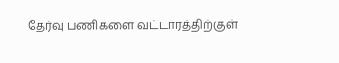தேர்வு பணிகளை வட்டாரத்திற்குள்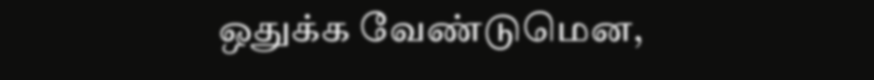ஒதுக்க வேண்டுமென,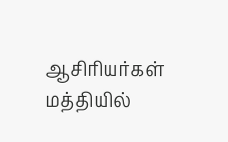ஆசிரியர்கள் மத்தியில்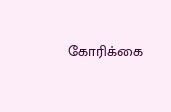கோரிக்கை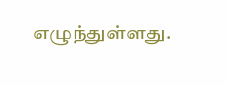எழுந்துள்ளது.